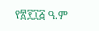የ፳፻፲፭ ዓ.ም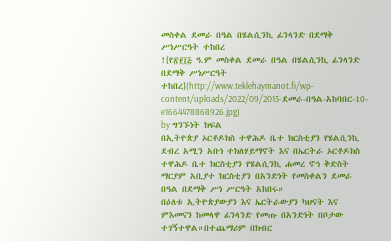መስቀል ደመራ በዓል በሄልሲንኪ ፊንላንድ በደማቅ ሥነሥርዓት ተከበረ
![የ፳፻፲፭ ዓ.ም መስቀል ደመራ በዓል በሄልሲንኪ ፊንላንድ በደማቅ ሥነሥርዓት ተከበረ](http://www.teklehaymanot.fi/wp-content/uploads/2022/09/2015-ደመራ-በዓል-አከባበር-10-e1664478868926.jpg)
by ግንኙነት ክፍል
በኢትዮጵያ ኦርቶዶክስ ተዋሕዶ ቤተ ክርስቲያን የሄልሲንኪ ደብረ አሚን አቡነ ተክለሃይማኖት እና በኤርትራ ኦርቶዶክስ ተዋሕዶ ቤተ ክርስቲያን የሄልሲንኪ ሐመረ ኖኅ ቅድስት ማርያም አቢያተ ክርስቲያን በአንድነት የመስቀልን ደመራ በዓል በደማቅ ሥነ ሥርዓት አከበሩ።
በዕለቱ ኢትዮጵያውያን እና ኤርትራውያን ካህናት እና ምእመናን ከመላዋ ፊንላንድ የመጡ በአንድነት በቦታው ተገኝተዋል።በተጨማሪም በክብር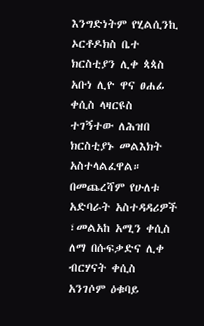እንግድነትም የሂልሲንኪ ኦርቶዶክስ ቤተ ክርስቲያን ሊቀ ጳጳስ አቡነ ሊዮ ዋና ፀሐፊ ቀሲስ ላዛርዩስ ተገኝተው ለሕዝበ ክርስቲያኑ መልእክት አስተላልፈዋል።
በመጨረሻም የሁለቱ አድባራት አስተዳዳሪዎች ፣መልአከ አሚን ቀሲስ ለማ በሱፍቃድና ሊቀ ብርሃናት ቀሲስ አንገሶም ዕቁባይ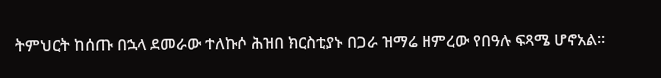ትምህርት ከሰጡ በኋላ ደመራው ተለኩሶ ሕዝበ ክርስቲያኑ በጋራ ዝማሬ ዘምረው የበዓሉ ፍጻሜ ሆኖአል።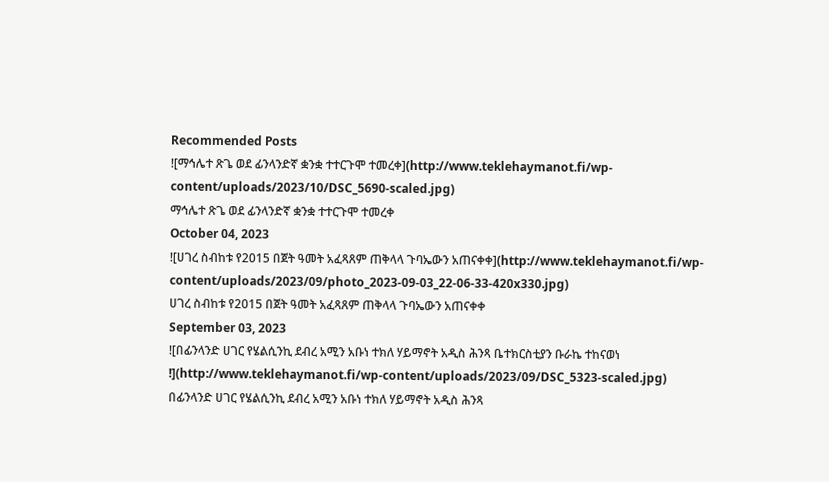Recommended Posts
![ማኅሌተ ጽጌ ወደ ፊንላንድኛ ቋንቋ ተተርጉሞ ተመረቀ](http://www.teklehaymanot.fi/wp-content/uploads/2023/10/DSC_5690-scaled.jpg)
ማኅሌተ ጽጌ ወደ ፊንላንድኛ ቋንቋ ተተርጉሞ ተመረቀ
October 04, 2023
![ሀገረ ስብከቱ የ2015 በጀት ዓመት አፈጻጸም ጠቅላላ ጉባኤውን አጠናቀቀ](http://www.teklehaymanot.fi/wp-content/uploads/2023/09/photo_2023-09-03_22-06-33-420x330.jpg)
ሀገረ ስብከቱ የ2015 በጀት ዓመት አፈጻጸም ጠቅላላ ጉባኤውን አጠናቀቀ
September 03, 2023
![በፊንላንድ ሀገር የሄልሲንኪ ደብረ አሚን አቡነ ተክለ ሃይማኖት አዲስ ሕንጻ ቤተክርስቲያን ቡራኬ ተከናወነ !](http://www.teklehaymanot.fi/wp-content/uploads/2023/09/DSC_5323-scaled.jpg)
በፊንላንድ ሀገር የሄልሲንኪ ደብረ አሚን አቡነ ተክለ ሃይማኖት አዲስ ሕንጻ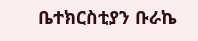ቤተክርስቲያን ቡራኬ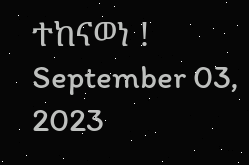ተከናወነ !
September 03, 2023